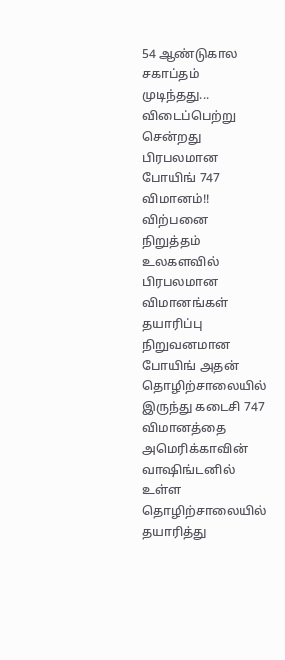54 ஆண்டுகால சகாப்தம் முடிந்தது... விடைப்பெற்று சென்றது பிரபலமான போயிங் 747 விமானம்!! விற்பனை நிறுத்தம்
உலகளவில் பிரபலமான விமானங்கள் தயாரிப்பு நிறுவனமான போயிங் அதன் தொழிற்சாலையில் இருந்து கடைசி 747 விமானத்தை அமெரிக்காவின் வாஷிங்டனில் உள்ள தொழிற்சாலையில் தயாரித்து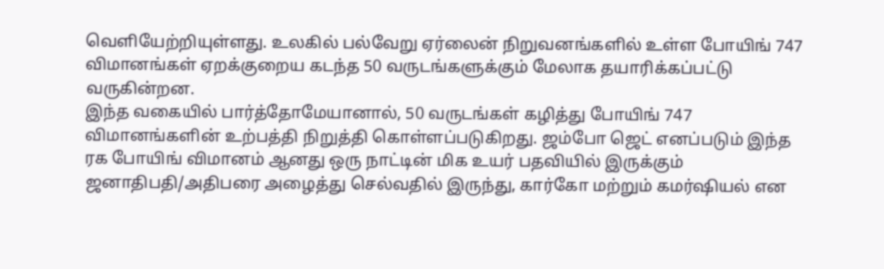வெளியேற்றியுள்ளது. உலகில் பல்வேறு ஏர்லைன் நிறுவனங்களில் உள்ள போயிங் 747 விமானங்கள் ஏறக்குறைய கடந்த 50 வருடங்களுக்கும் மேலாக தயாரிக்கப்பட்டு வருகின்றன.
இந்த வகையில் பார்த்தோமேயானால், 50 வருடங்கள் கழித்து போயிங் 747 விமானங்களின் உற்பத்தி நிறுத்தி கொள்ளப்படுகிறது. ஜம்போ ஜெட் எனப்படும் இந்த ரக போயிங் விமானம் ஆனது ஒரு நாட்டின் மிக உயர் பதவியில் இருக்கும் ஜனாதிபதி/அதிபரை அழைத்து செல்வதில் இருந்து, கார்கோ மற்றும் கமர்ஷியல் என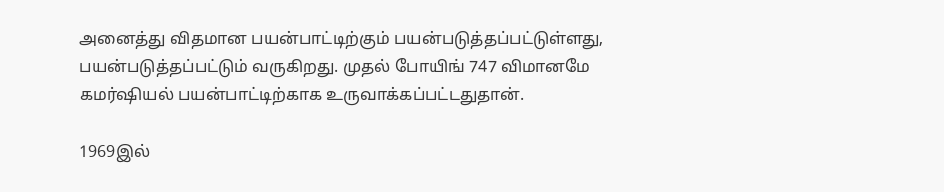அனைத்து விதமான பயன்பாட்டிற்கும் பயன்படுத்தப்பட்டுள்ளது, பயன்படுத்தப்பட்டும் வருகிறது. முதல் போயிங் 747 விமானமே கமர்ஷியல் பயன்பாட்டிற்காக உருவாக்கப்பட்டதுதான்.

1969இல்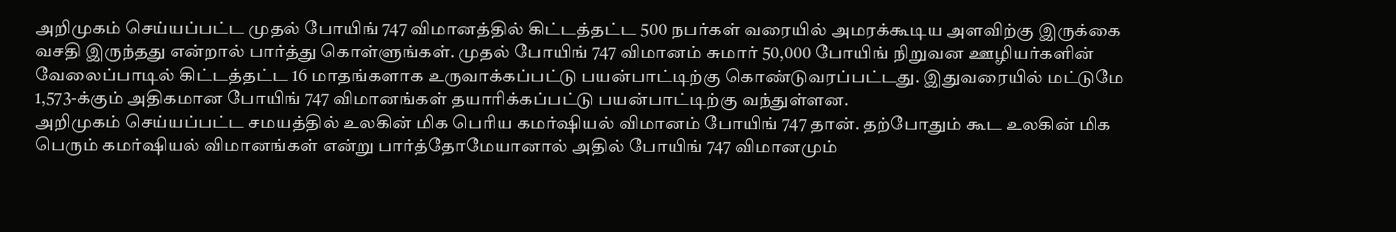அறிமுகம் செய்யப்பட்ட முதல் போயிங் 747 விமானத்தில் கிட்டத்தட்ட 500 நபர்கள் வரையில் அமரக்கூடிய அளவிற்கு இருக்கை வசதி இருந்தது என்றால் பார்த்து கொள்ளுங்கள். முதல் போயிங் 747 விமானம் சுமார் 50,000 போயிங் நிறுவன ஊழியர்களின் வேலைப்பாடில் கிட்டத்தட்ட 16 மாதங்களாக உருவாக்கப்பட்டு பயன்பாட்டிற்கு கொண்டுவரப்பட்டது. இதுவரையில் மட்டுமே 1,573-க்கும் அதிகமான போயிங் 747 விமானங்கள் தயாரிக்கப்பட்டு பயன்பாட்டிற்கு வந்துள்ளன.
அறிமுகம் செய்யப்பட்ட சமயத்தில் உலகின் மிக பெரிய கமர்ஷியல் விமானம் போயிங் 747 தான். தற்போதும் கூட உலகின் மிக பெரும் கமர்ஷியல் விமானங்கள் என்று பார்த்தோமேயானால் அதில் போயிங் 747 விமானமும்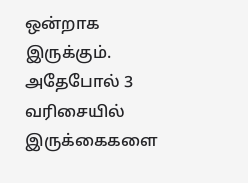ஒன்றாக இருக்கும். அதேபோல் 3 வரிசையில் இருக்கைகளை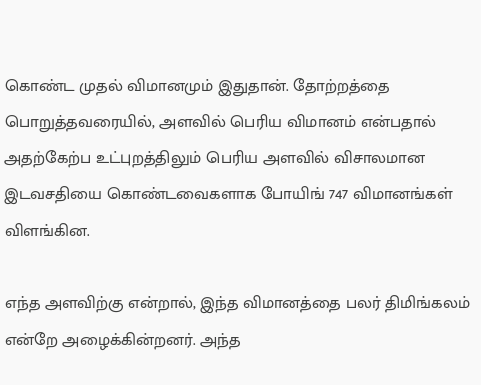கொண்ட முதல் விமானமும் இதுதான். தோற்றத்தை பொறுத்தவரையில், அளவில் பெரிய விமானம் என்பதால் அதற்கேற்ப உட்புறத்திலும் பெரிய அளவில் விசாலமான இடவசதியை கொண்டவைகளாக போயிங் 747 விமானங்கள் விளங்கின.

எந்த அளவிற்கு என்றால், இந்த விமானத்தை பலர் திமிங்கலம் என்றே அழைக்கின்றனர். அந்த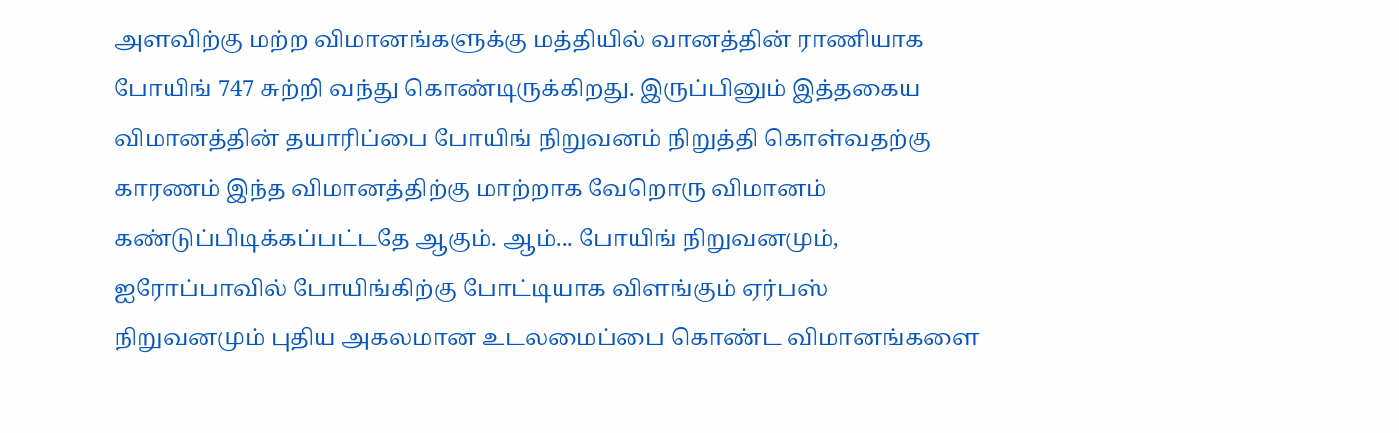அளவிற்கு மற்ற விமானங்களுக்கு மத்தியில் வானத்தின் ராணியாக போயிங் 747 சுற்றி வந்து கொண்டிருக்கிறது. இருப்பினும் இத்தகைய விமானத்தின் தயாரிப்பை போயிங் நிறுவனம் நிறுத்தி கொள்வதற்கு காரணம் இந்த விமானத்திற்கு மாற்றாக வேறொரு விமானம் கண்டுப்பிடிக்கப்பட்டதே ஆகும். ஆம்... போயிங் நிறுவனமும், ஐரோப்பாவில் போயிங்கிற்கு போட்டியாக விளங்கும் ஏர்பஸ் நிறுவனமும் புதிய அகலமான உடலமைப்பை கொண்ட விமானங்களை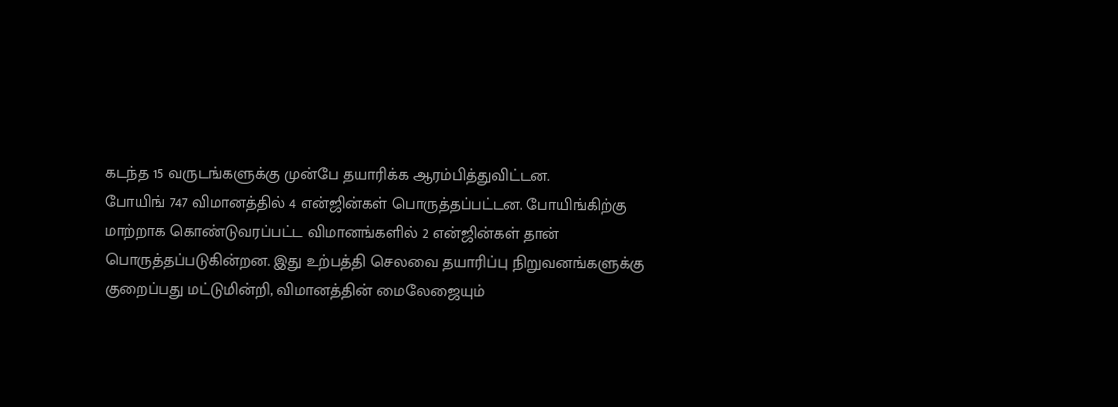கடந்த 15 வருடங்களுக்கு முன்பே தயாரிக்க ஆரம்பித்துவிட்டன.
போயிங் 747 விமானத்தில் 4 என்ஜின்கள் பொருத்தப்பட்டன. போயிங்கிற்கு மாற்றாக கொண்டுவரப்பட்ட விமானங்களில் 2 என்ஜின்கள் தான் பொருத்தப்படுகின்றன. இது உற்பத்தி செலவை தயாரிப்பு நிறுவனங்களுக்கு குறைப்பது மட்டுமின்றி, விமானத்தின் மைலேஜையும்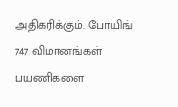அதிகரிக்கும். போயிங் 747 விமானங்கள் பயணிகளை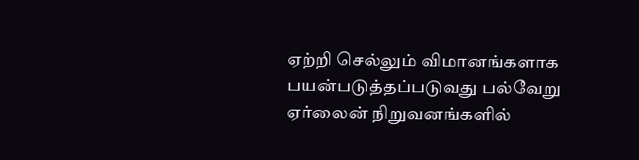ஏற்றி செல்லும் விமானங்களாக பயன்படுத்தப்படுவது பல்வேறு ஏர்லைன் நிறுவனங்களில்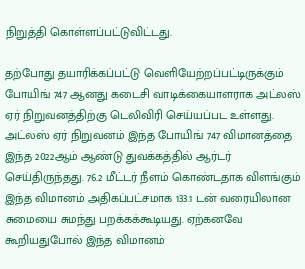நிறுத்தி கொள்ளப்பட்டுவிட்டது.

தற்போது தயாரிக்கப்பட்டு வெளியேற்றப்பட்டிருக்கும் போயிங் 747 ஆனது கடைசி வாடிக்கையாளராக அட்லஸ் ஏர் நிறுவனத்திற்கு டெலிவிரி செய்யப்பட உள்ளது. அட்லஸ் ஏர் நிறுவனம் இந்த போயிங் 747 விமானத்தை இந்த 2022ஆம் ஆண்டு துவக்கத்தில் ஆர்டர் செய்திருந்தது. 76.2 மீட்டர் நீளம் கொண்டதாக விளங்கும் இந்த விமானம் அதிகப்பட்சமாக 133.1 டன் வரையிலான சுமையை சுமந்து பறக்கக்கூடியது. ஏற்கனவே கூறியதுபோல் இந்த விமானம்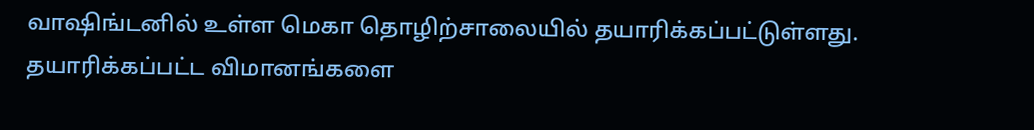வாஷிங்டனில் உள்ள மெகா தொழிற்சாலையில் தயாரிக்கப்பட்டுள்ளது.
தயாரிக்கப்பட்ட விமானங்களை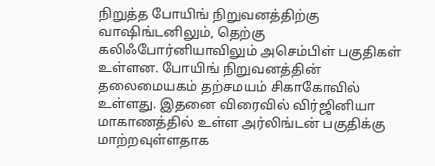நிறுத்த போயிங் நிறுவனத்திற்கு வாஷிங்டனிலும், தெற்கு கலிஃபோர்னியாவிலும் அசெம்பிள் பகுதிகள் உள்ளன. போயிங் நிறுவனத்தின் தலைமையகம் தற்சமயம் சிகாகோவில் உள்ளது. இதனை விரைவில் விர்ஜினியா மாகாணத்தில் உள்ள அர்லிங்டன் பகுதிக்கு மாற்றவுள்ளதாக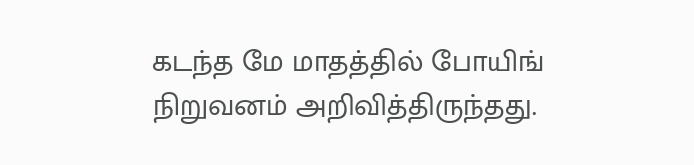கடந்த மே மாதத்தில் போயிங் நிறுவனம் அறிவித்திருந்தது.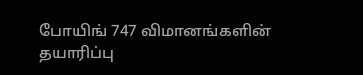போயிங் 747 விமானங்களின் தயாரிப்பு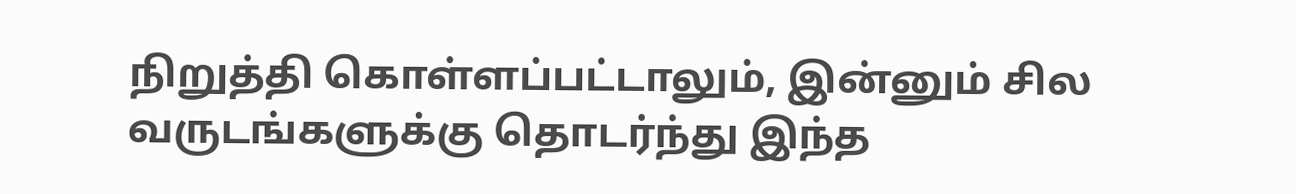நிறுத்தி கொள்ளப்பட்டாலும், இன்னும் சில வருடங்களுக்கு தொடர்ந்து இந்த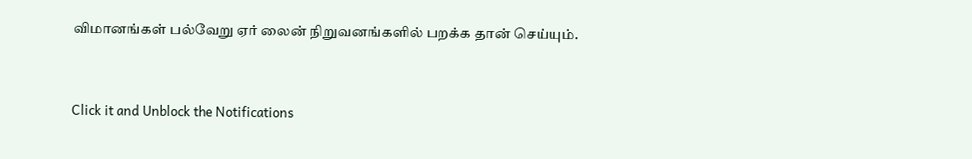விமானங்கள் பல்வேறு ஏர் லைன் நிறுவனங்களில் பறக்க தான் செய்யும்.


Click it and Unblock the Notifications